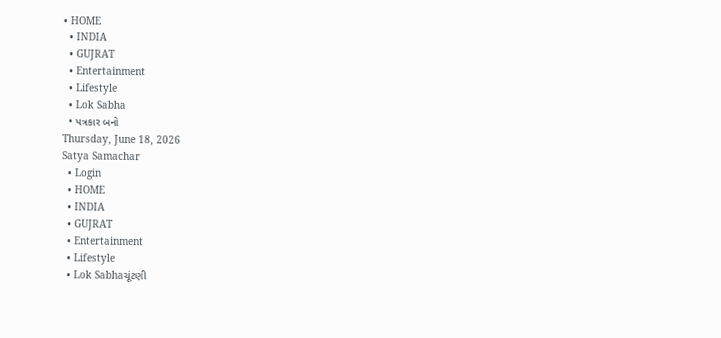• HOME
  • INDIA
  • GUJRAT
  • Entertainment
  • Lifestyle
  • Lok Sabha
  • પત્રકાર બનો
Thursday, June 18, 2026
Satya Samachar
  • Login
  • HOME
  • INDIA
  • GUJRAT
  • Entertainment
  • Lifestyle
  • Lok Sabhaચૂંટણી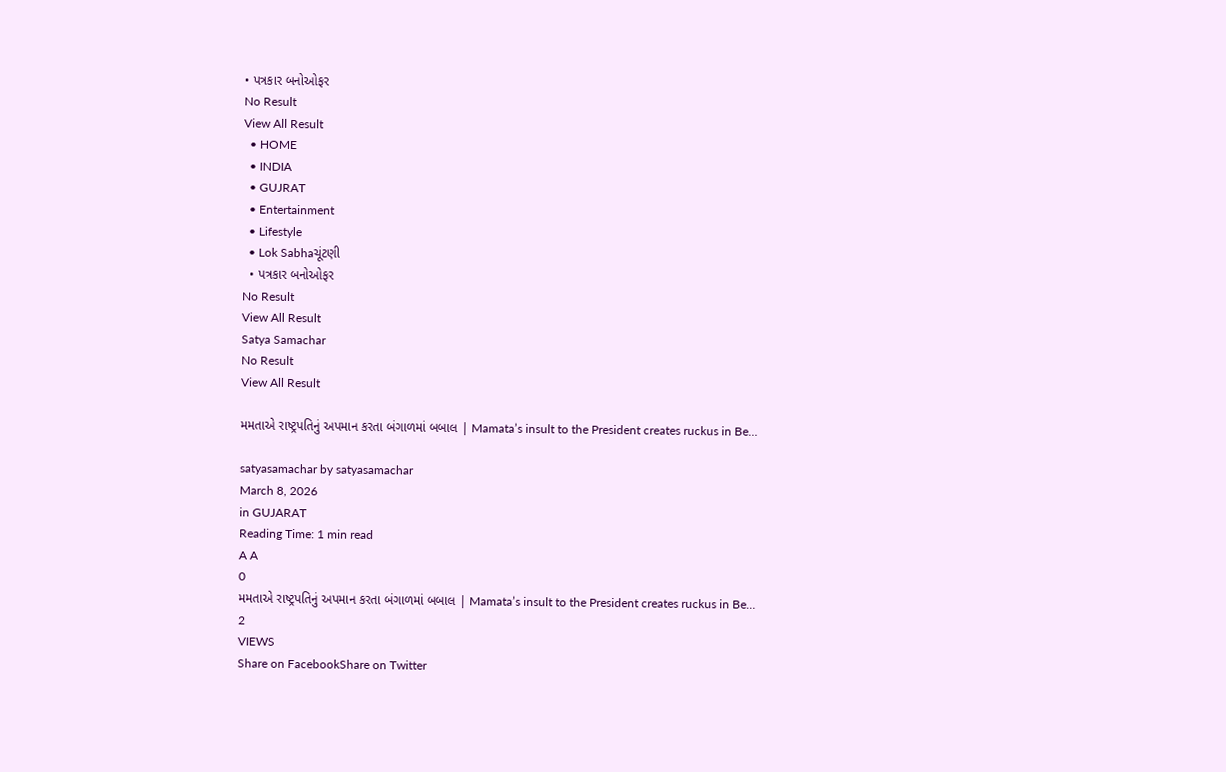• પત્રકાર બનોઓફર
No Result
View All Result
  • HOME
  • INDIA
  • GUJRAT
  • Entertainment
  • Lifestyle
  • Lok Sabhaચૂંટણી
  • પત્રકાર બનોઓફર
No Result
View All Result
Satya Samachar
No Result
View All Result

મમતાએ રાષ્ટ્રપતિનું અપમાન કરતા બંગાળમાં બબાલ | Mamata’s insult to the President creates ruckus in Be…

satyasamachar by satyasamachar
March 8, 2026
in GUJARAT
Reading Time: 1 min read
A A
0
મમતાએ રાષ્ટ્રપતિનું અપમાન કરતા બંગાળમાં બબાલ | Mamata’s insult to the President creates ruckus in Be…
2
VIEWS
Share on FacebookShare on Twitter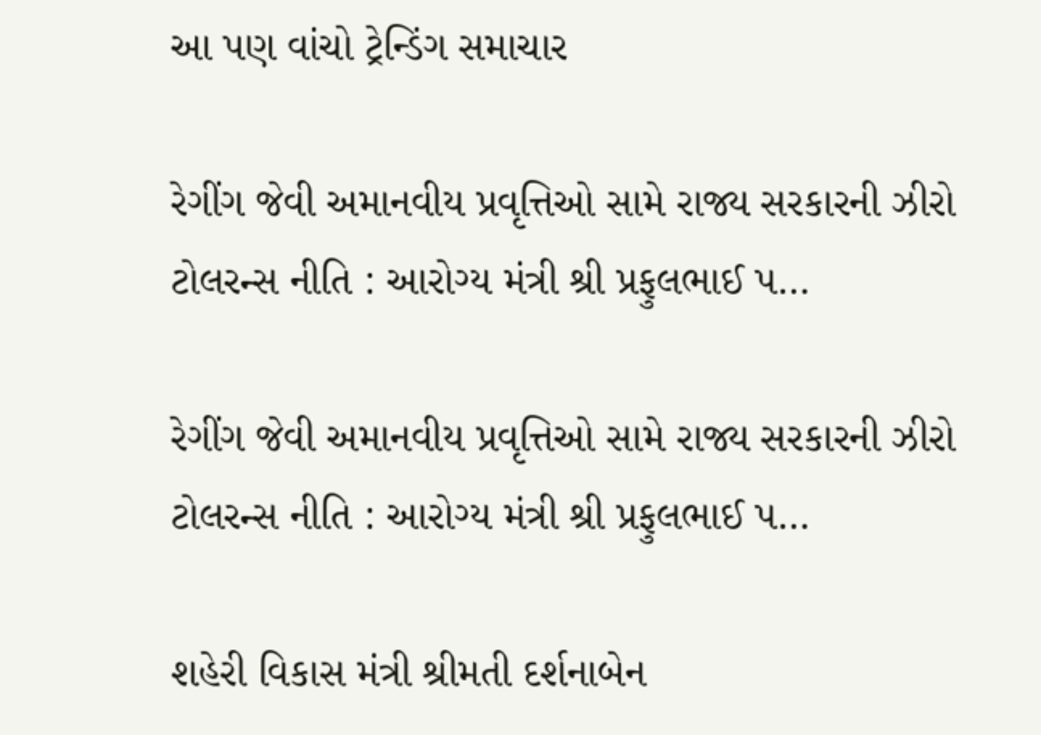આ પણ વાંચો ટ્રેન્ડિંગ સમાચાર

રેગીંગ જેવી અમાનવીય પ્રવૃત્તિઓ સામે રાજ્ય સરકારની ઝીરો ટોલરન્સ નીતિ : આરોગ્ય મંત્રી શ્રી પ્રફુલભાઈ પ…

રેગીંગ જેવી અમાનવીય પ્રવૃત્તિઓ સામે રાજ્ય સરકારની ઝીરો ટોલરન્સ નીતિ : આરોગ્ય મંત્રી શ્રી પ્રફુલભાઈ પ…

શહેરી વિકાસ મંત્રી શ્રીમતી દર્શનાબેન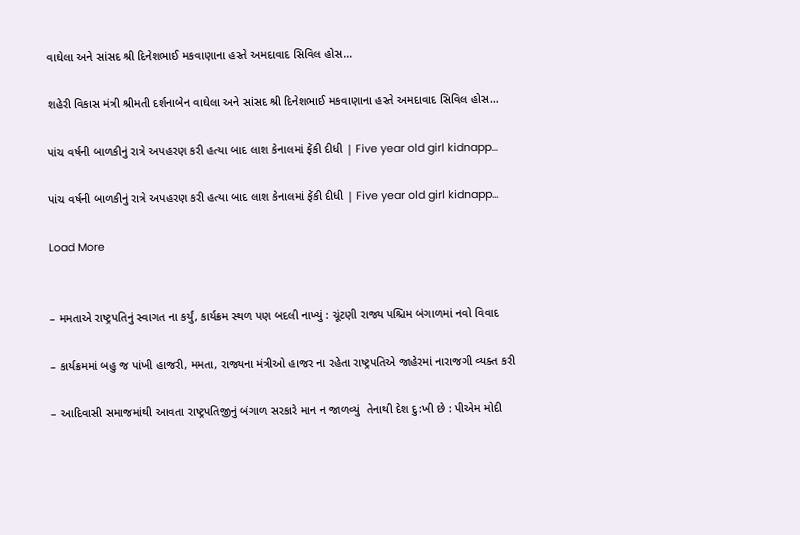વાઘેલા અને સાંસદ શ્રી દિનેશભાઈ મકવાણાના હસ્તે અમદાવાદ સિવિલ હોસ…

શહેરી વિકાસ મંત્રી શ્રીમતી દર્શનાબેન વાઘેલા અને સાંસદ શ્રી દિનેશભાઈ મકવાણાના હસ્તે અમદાવાદ સિવિલ હોસ…

પાંચ વર્ષની બાળકીનું રાત્રે અપહરણ કરી હત્યા બાદ લાશ કેનાલમાં ફેંકી દીધી | Five year old girl kidnapp…

પાંચ વર્ષની બાળકીનું રાત્રે અપહરણ કરી હત્યા બાદ લાશ કેનાલમાં ફેંકી દીધી | Five year old girl kidnapp…

Load More


– મમતાએ રાષ્ટ્રપતિનું સ્વાગત ના કર્યું, કાર્યક્રમ સ્થળ પણ બદલી નાખ્યું : ચૂંટણી રાજ્ય પશ્ચિમ બંગાળમાં નવો વિવાદ

– કાર્યક્રમમાં બહુ જ પાંખી હાજરી, મમતા, રાજ્યના મંત્રીઓ હાજર ના રહેતા રાષ્ટ્રપતિએ જાહેરમાં નારાજગી વ્યક્ત કરી

– આદિવાસી સમાજમાંથી આવતા રાષ્ટ્રપતિજીનું બંગાળ સરકારે માન ન જાળવ્યું  તેનાથી દેશ દુ:ખી છે : પીએમ મોદી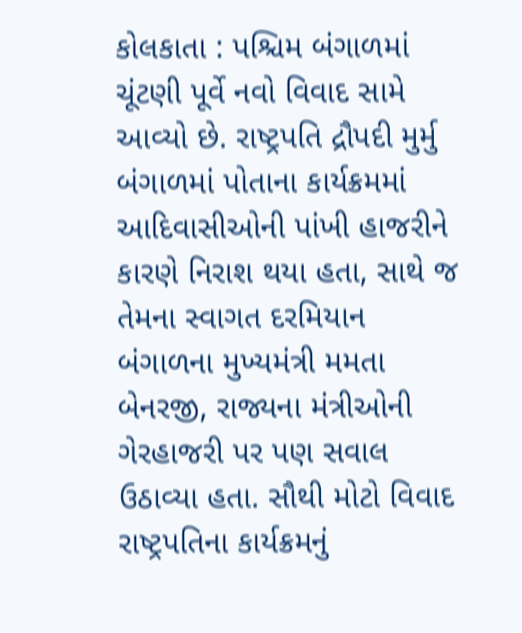કોલકાતા : પશ્ચિમ બંગાળમાં ચૂંટણી પૂર્વે નવો વિવાદ સામે આવ્યો છે. રાષ્ટ્રપતિ દ્રૌપદી મુર્મુ બંગાળમાં પોતાના કાર્યક્રમમાં આદિવાસીઓની પાંખી હાજરીને કારણે નિરાશ થયા હતા, સાથે જ તેમના સ્વાગત દરમિયાન બંગાળના મુખ્યમંત્રી મમતા બેનરજી, રાજ્યના મંત્રીઓની ગેરહાજરી પર પણ સવાલ ઉઠાવ્યા હતા. સૌથી મોટો વિવાદ રાષ્ટ્રપતિના કાર્યક્રમનું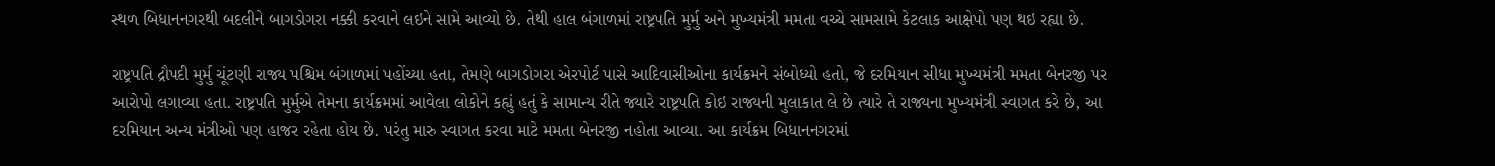સ્થળ બિધાનનગરથી બદલીને બાગડોગરા નક્કી કરવાને લઇને સામે આવ્યો છે. તેથી હાલ બંગાળમાં રાષ્ટ્રપતિ મુર્મુ અને મુખ્યમંત્રી મમતા વચ્ચે સામસામે કેટલાક આક્ષેપો પણ થઇ રહ્યા છે.

રાષ્ટ્રપતિ દ્રૌપદી મુર્મુ ચૂંટણી રાજ્ય પશ્ચિમ બંગાળમાં પહોંચ્યા હતા, તેમણે બાગડોગરા એરપોર્ટ પાસે આદિવાસીઓના કાર્યક્રમને સંબોધ્યો હતો, જે દરમિયાન સીધા મુખ્યમંત્રી મમતા બેનરજી પર આરોપો લગાવ્યા હતા. રાષ્ટ્રપતિ મુર્મુએ તેમના કાર્યક્રમમાં આવેલા લોકોને કહ્યું હતું કે સામાન્ય રીતે જ્યારે રાષ્ટ્રપતિ કોઇ રાજ્યની મુલાકાત લે છે ત્યારે તે રાજ્યના મુખ્યમંત્રી સ્વાગત કરે છે, આ દરમિયાન અન્ય મંત્રીઓ પણ હાજર રહેતા હોય છે. પરંતુ મારુ સ્વાગત કરવા માટે મમતા બેનરજી નહોતા આવ્યા. આ કાર્યક્રમ બિધાનનગરમાં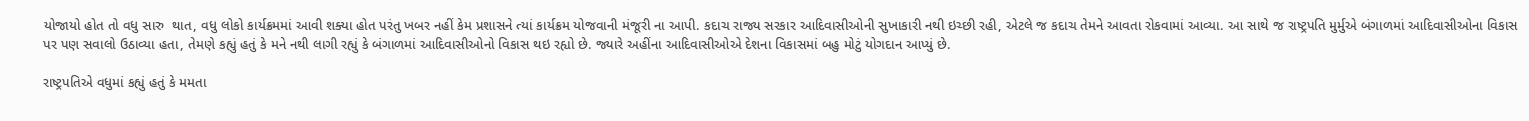યોજાયો હોત તો વધુ સારુ  થાત, વધુ લોકો કાર્યક્રમમાં આવી શક્યા હોત પરંતુ ખબર નહીં કેમ પ્રશાસને ત્યાં કાર્યક્રમ યોજવાની મંજૂરી ના આપી. કદાચ રાજ્ય સરકાર આદિવાસીઓની સુખાકારી નથી ઇચ્છી રહી, એટલે જ કદાચ તેમને આવતા રોકવામાં આવ્યા. આ સાથે જ રાષ્ટ્રપતિ મુર્મુએ બંગાળમાં આદિવાસીઓના વિકાસ પર પણ સવાલો ઉઠાવ્યા હતા, તેમણે કહ્યું હતું કે મને નથી લાગી રહ્યું કે બંગાળમાં આદિવાસીઓનો વિકાસ થઇ રહ્યો છે. જ્યારે અહીંના આદિવાસીઓએ દેશના વિકાસમાં બહુ મોટું યોગદાન આપ્યું છે.

રાષ્ટ્રપતિએ વધુમાં કહ્યું હતું કે મમતા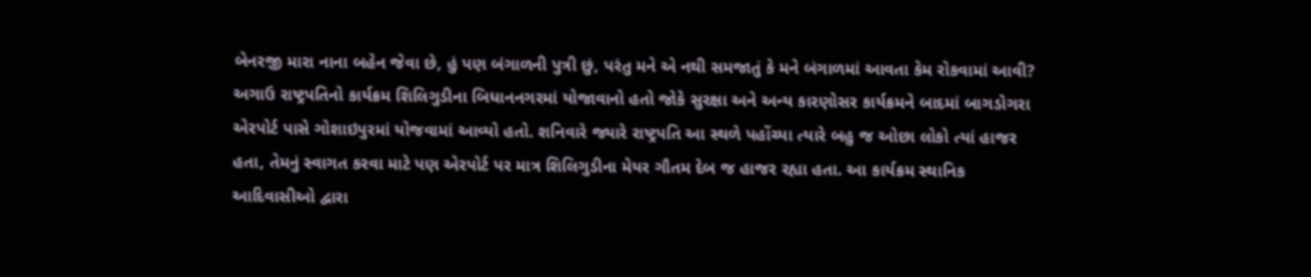બેનરજી મારા નાના બહેન જેવા છે, હું પણ બંગાળની પુત્રી છું, પરંતુ મને એ નથી સમજાતું કે મને બંગાળમાં આવતા કેમ રોકવામાં આવી? અગાઉ રાષ્ટ્રપતિનો કાર્યક્રમ શિલિગુડીના બિધાનનગરમાં યોજાવાનો હતો જોકે સુરક્ષા અને અન્ય કારણોસર કાર્યક્રમને બાદમાં બાગડોગરા એરપોર્ટ પાસે ગોશાઇપુરમાં યોજવામાં આવ્યો હતો. શનિવારે જ્યારે રાષ્ટ્રપતિ આ સ્થળે પહોંચ્યા ત્યારે બહુ જ ઓછા લોકો ત્યાં હાજર હતા, તેમનું સ્વાગત કરવા માટે પણ એરપોર્ટ પર માત્ર શિલિગુડીના મેયર ગૌતમ દેબ જ હાજર રહ્યા હતા. આ કાર્યક્રમ સ્થાનિક આદિવાસીઓ દ્વારા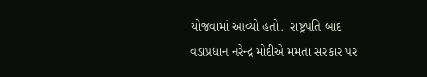યોજવામાં આવ્યો હતો.  રાષ્ટ્રપતિ બાદ વડાપ્રધાન નરેન્દ્ર મોદીએ મમતા સરકાર પર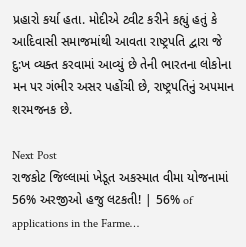પ્રહારો કર્યા હતા. મોદીએ ટ્વીટ કરીને કહ્યું હતું કે આદિવાસી સમાજમાંથી આવતા રાષ્ટ્રપતિ દ્વારા જે દુ:ખ વ્યક્ત કરવામાં આવ્યું છે તેની ભારતના લોકોના મન પર ગંભીર અસર પહોંચી છે, રાષ્ટ્રપતિનું અપમાન શરમજનક છે.

Next Post
રાજકોટ જિલ્લામાં ખેડૂત અકસ્માત વીમા યોજનામાં 56% અરજીઓ હજુ લટકતી! | 56% of applications in the Farme…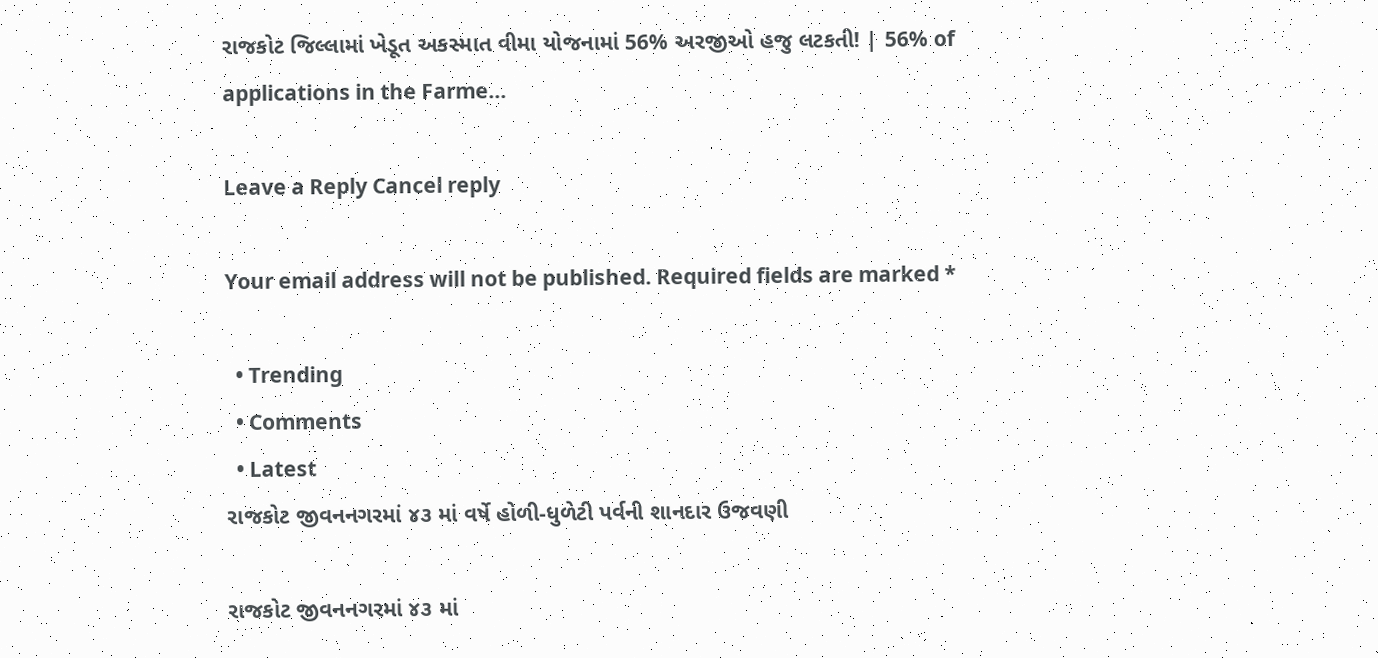રાજકોટ જિલ્લામાં ખેડૂત અકસ્માત વીમા યોજનામાં 56% અરજીઓ હજુ લટકતી! | 56% of applications in the Farme...

Leave a Reply Cancel reply

Your email address will not be published. Required fields are marked *

  • Trending
  • Comments
  • Latest
રાજકોટ જીવનનગરમાં ૪૩ માં વર્ષે હોળી-ધુળેટી પર્વની શાનદાર ઉજવણી

રાજકોટ જીવનનગરમાં ૪૩ માં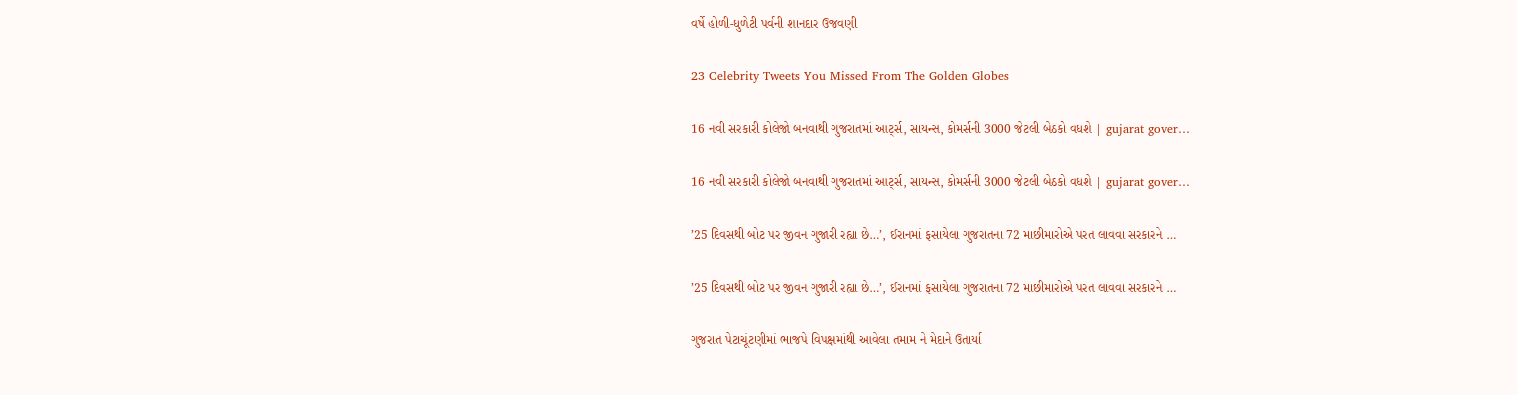વર્ષે હોળી-ધુળેટી પર્વની શાનદાર ઉજવણી

23 Celebrity Tweets You Missed From The Golden Globes

16 નવી સરકારી કોલેજો બનવાથી ગુજરાતમાં આર્ટ્સ, સાયન્સ, કોમર્સની 3000 જેટલી બેઠકો વધશે | gujarat gover…

16 નવી સરકારી કોલેજો બનવાથી ગુજરાતમાં આર્ટ્સ, સાયન્સ, કોમર્સની 3000 જેટલી બેઠકો વધશે | gujarat gover…

’25 દિવસથી બોટ પર જીવન ગુજારી રહ્યા છે…’, ઈરાનમાં ફસાયેલા ગુજરાતના 72 માછીમારોએ પરત લાવવા સરકારને …

’25 દિવસથી બોટ પર જીવન ગુજારી રહ્યા છે…’, ઈરાનમાં ફસાયેલા ગુજરાતના 72 માછીમારોએ પરત લાવવા સરકારને …

ગુજરાત પેટાચૂંટણીમાં ભાજપે વિપક્ષમાંથી આવેલા તમામ ને મેદાને ઉતાર્યા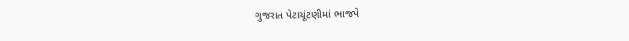ગુજરાત પેટાચૂંટણીમાં ભાજપે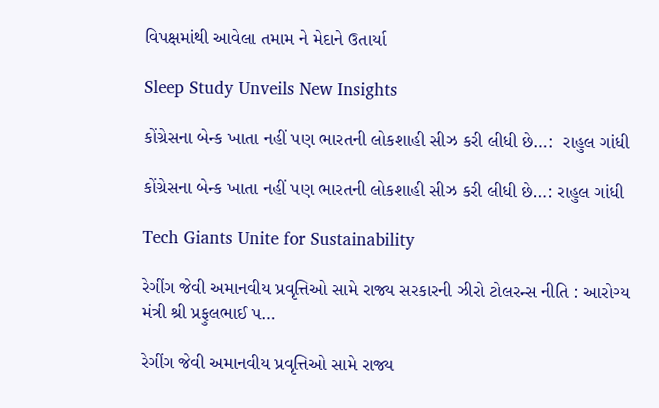વિપક્ષમાંથી આવેલા તમામ ને મેદાને ઉતાર્યા

Sleep Study Unveils New Insights

કોંગ્રેસના બેન્ક ખાતા નહીં પણ ભારતની લોકશાહી સીઝ કરી લીધી છે…:  રાહુલ ગાંધી

કોંગ્રેસના બેન્ક ખાતા નહીં પણ ભારતની લોકશાહી સીઝ કરી લીધી છે…: રાહુલ ગાંધી

Tech Giants Unite for Sustainability

રેગીંગ જેવી અમાનવીય પ્રવૃત્તિઓ સામે રાજ્ય સરકારની ઝીરો ટોલરન્સ નીતિ : આરોગ્ય મંત્રી શ્રી પ્રફુલભાઈ પ…

રેગીંગ જેવી અમાનવીય પ્રવૃત્તિઓ સામે રાજ્ય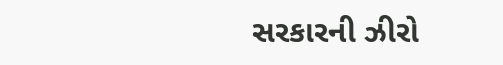સરકારની ઝીરો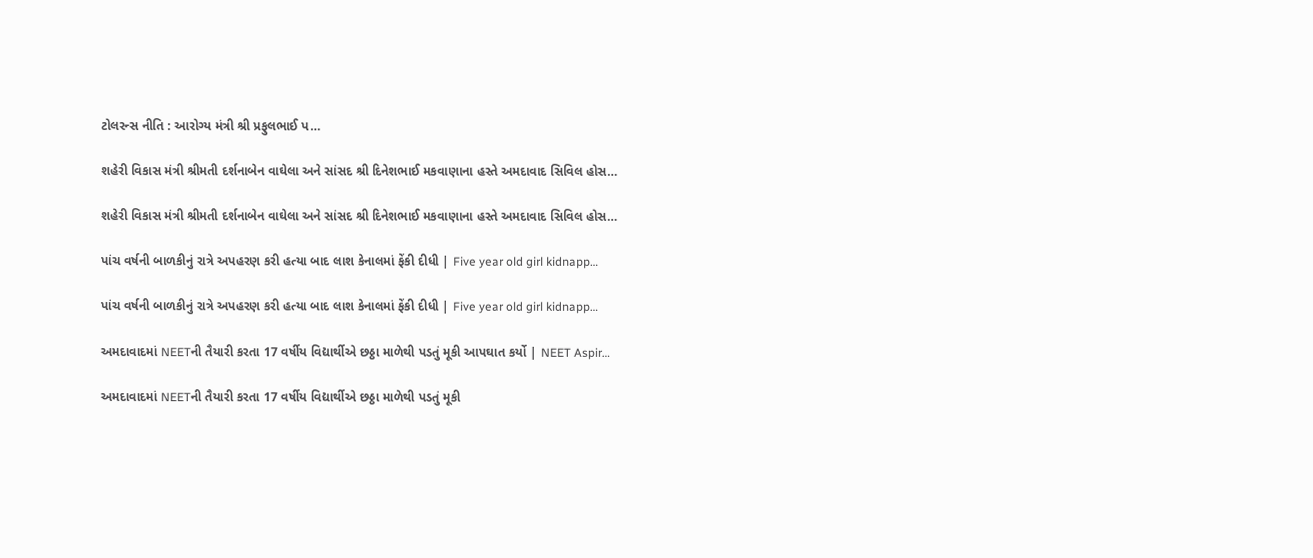ટોલરન્સ નીતિ : આરોગ્ય મંત્રી શ્રી પ્રફુલભાઈ પ…

શહેરી વિકાસ મંત્રી શ્રીમતી દર્શનાબેન વાઘેલા અને સાંસદ શ્રી દિનેશભાઈ મકવાણાના હસ્તે અમદાવાદ સિવિલ હોસ…

શહેરી વિકાસ મંત્રી શ્રીમતી દર્શનાબેન વાઘેલા અને સાંસદ શ્રી દિનેશભાઈ મકવાણાના હસ્તે અમદાવાદ સિવિલ હોસ…

પાંચ વર્ષની બાળકીનું રાત્રે અપહરણ કરી હત્યા બાદ લાશ કેનાલમાં ફેંકી દીધી | Five year old girl kidnapp…

પાંચ વર્ષની બાળકીનું રાત્રે અપહરણ કરી હત્યા બાદ લાશ કેનાલમાં ફેંકી દીધી | Five year old girl kidnapp…

અમદાવાદમાં NEETની તૈયારી કરતા 17 વર્ષીય વિદ્યાર્થીએ છઠ્ઠા માળેથી પડતું મૂકી આપઘાત કર્યો | NEET Aspir…

અમદાવાદમાં NEETની તૈયારી કરતા 17 વર્ષીય વિદ્યાર્થીએ છઠ્ઠા માળેથી પડતું મૂકી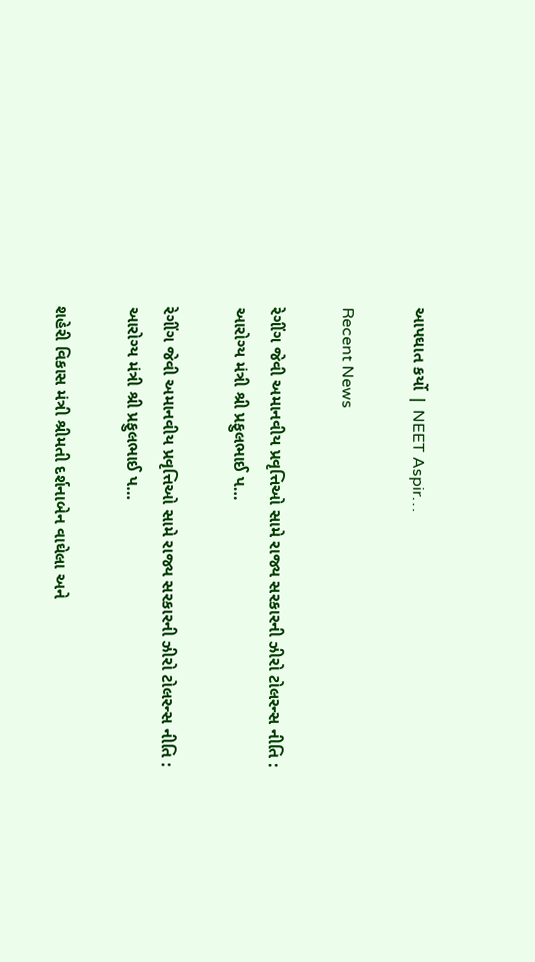આપઘાત કર્યો | NEET Aspir…

Recent News

રેગીંગ જેવી અમાનવીય પ્રવૃત્તિઓ સામે રાજ્ય સરકારની ઝીરો ટોલરન્સ નીતિ : આરોગ્ય મંત્રી શ્રી પ્રફુલભાઈ પ…

રેગીંગ જેવી અમાનવીય પ્રવૃત્તિઓ સામે રાજ્ય સરકારની ઝીરો ટોલરન્સ નીતિ : આરોગ્ય મંત્રી શ્રી પ્રફુલભાઈ પ…

શહેરી વિકાસ મંત્રી શ્રીમતી દર્શનાબેન વાઘેલા અને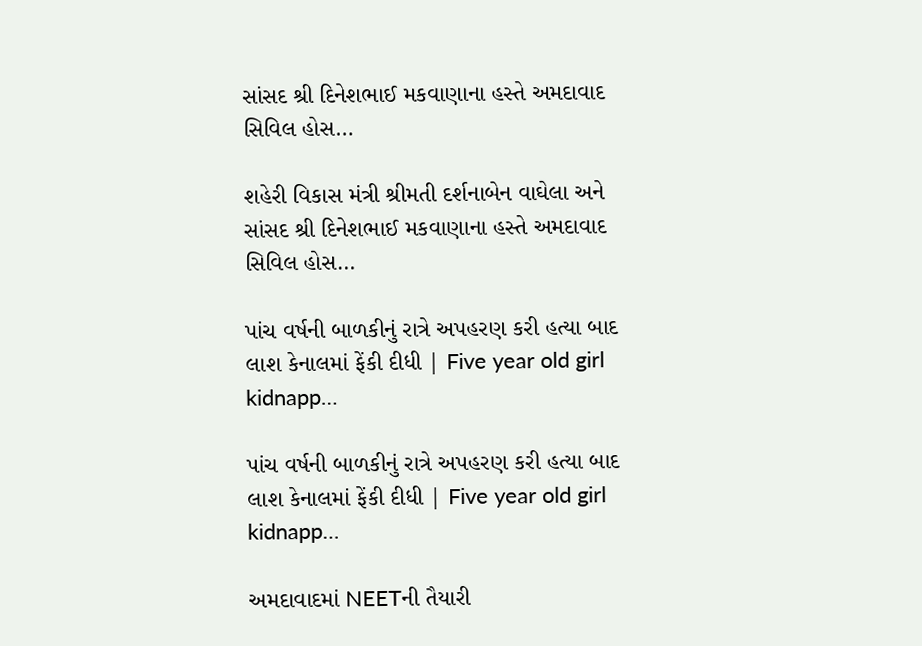સાંસદ શ્રી દિનેશભાઈ મકવાણાના હસ્તે અમદાવાદ સિવિલ હોસ…

શહેરી વિકાસ મંત્રી શ્રીમતી દર્શનાબેન વાઘેલા અને સાંસદ શ્રી દિનેશભાઈ મકવાણાના હસ્તે અમદાવાદ સિવિલ હોસ…

પાંચ વર્ષની બાળકીનું રાત્રે અપહરણ કરી હત્યા બાદ લાશ કેનાલમાં ફેંકી દીધી | Five year old girl kidnapp…

પાંચ વર્ષની બાળકીનું રાત્રે અપહરણ કરી હત્યા બાદ લાશ કેનાલમાં ફેંકી દીધી | Five year old girl kidnapp…

અમદાવાદમાં NEETની તૈયારી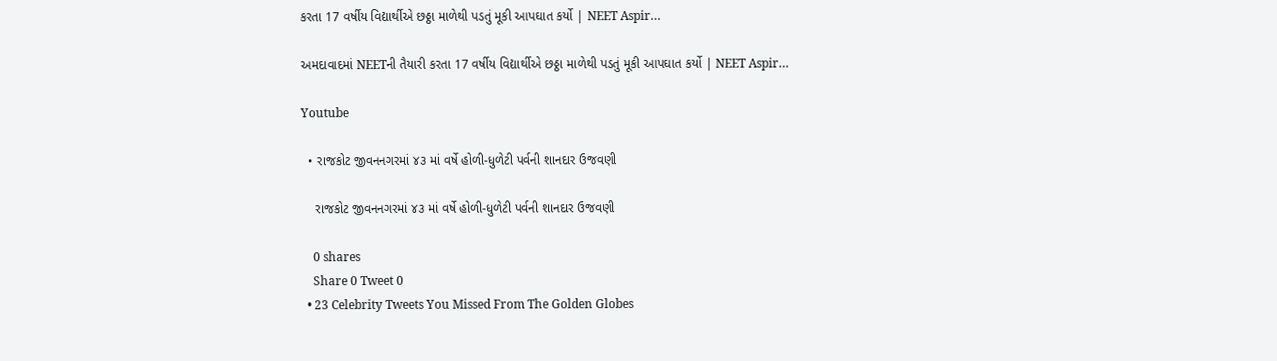કરતા 17 વર્ષીય વિદ્યાર્થીએ છઠ્ઠા માળેથી પડતું મૂકી આપઘાત કર્યો | NEET Aspir…

અમદાવાદમાં NEETની તૈયારી કરતા 17 વર્ષીય વિદ્યાર્થીએ છઠ્ઠા માળેથી પડતું મૂકી આપઘાત કર્યો | NEET Aspir…

Youtube

  • રાજકોટ જીવનનગરમાં ૪૩ માં વર્ષે હોળી-ધુળેટી પર્વની શાનદાર ઉજવણી

    રાજકોટ જીવનનગરમાં ૪૩ માં વર્ષે હોળી-ધુળેટી પર્વની શાનદાર ઉજવણી

    0 shares
    Share 0 Tweet 0
  • 23 Celebrity Tweets You Missed From The Golden Globes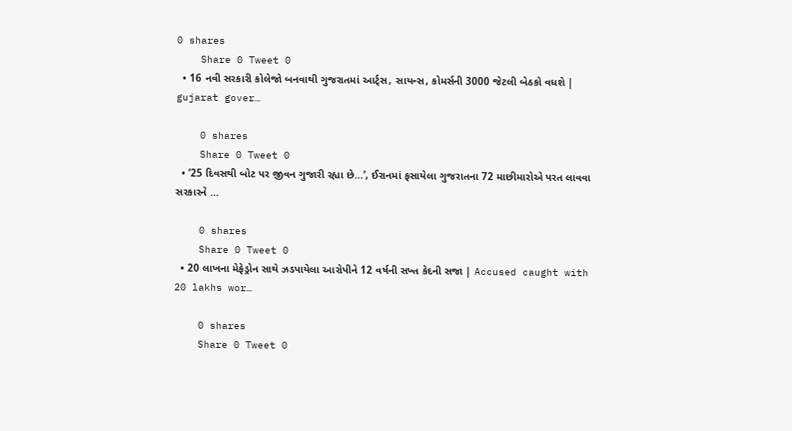0 shares
    Share 0 Tweet 0
  • 16 નવી સરકારી કોલેજો બનવાથી ગુજરાતમાં આર્ટ્સ, સાયન્સ, કોમર્સની 3000 જેટલી બેઠકો વધશે | gujarat gover…

    0 shares
    Share 0 Tweet 0
  • ’25 દિવસથી બોટ પર જીવન ગુજારી રહ્યા છે…’, ઈરાનમાં ફસાયેલા ગુજરાતના 72 માછીમારોએ પરત લાવવા સરકારને …

    0 shares
    Share 0 Tweet 0
  • 20 લાખના મેફેડ્રોન સાથે ઝડપાયેલા આરોપીને 12 વર્ષની સખ્ત કેદની સજા | Accused caught with 20 lakhs wor…

    0 shares
    Share 0 Tweet 0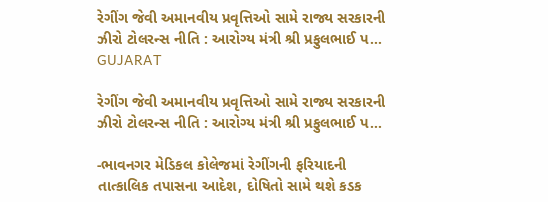રેગીંગ જેવી અમાનવીય પ્રવૃત્તિઓ સામે રાજ્ય સરકારની ઝીરો ટોલરન્સ નીતિ : આરોગ્ય મંત્રી શ્રી પ્રફુલભાઈ પ…
GUJARAT

રેગીંગ જેવી અમાનવીય પ્રવૃત્તિઓ સામે રાજ્ય સરકારની ઝીરો ટોલરન્સ નીતિ : આરોગ્ય મંત્રી શ્રી પ્રફુલભાઈ પ…

-ભાવનગર મેડિકલ કોલેજમાં રેગીંગની ફરિયાદની તાત્કાલિક તપાસના આદેશ, દોષિતો સામે થશે કડક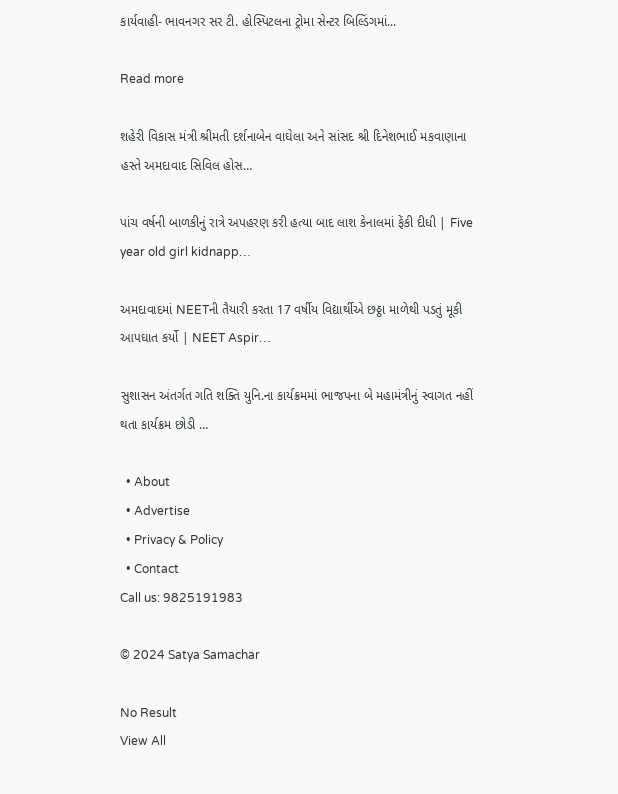કાર્યવાહી- ભાવનગર સર ટી. હોસ્પિટલના ટ્રોમા સેન્ટર બિલ્ડિંગમાં...

Read more

શહેરી વિકાસ મંત્રી શ્રીમતી દર્શનાબેન વાઘેલા અને સાંસદ શ્રી દિનેશભાઈ મકવાણાના હસ્તે અમદાવાદ સિવિલ હોસ…

પાંચ વર્ષની બાળકીનું રાત્રે અપહરણ કરી હત્યા બાદ લાશ કેનાલમાં ફેંકી દીધી | Five year old girl kidnapp…

અમદાવાદમાં NEETની તૈયારી કરતા 17 વર્ષીય વિદ્યાર્થીએ છઠ્ઠા માળેથી પડતું મૂકી આપઘાત કર્યો | NEET Aspir…

સુશાસન અંતર્ગત ગતિ શક્તિ યુનિ.ના કાર્યક્રમમાં ભાજપના બે મહામંત્રીનું સ્વાગત નહીં થતા કાર્યક્રમ છોડી …

  • About
  • Advertise
  • Privacy & Policy
  • Contact
Call us: 9825191983

© 2024 Satya Samachar

No Result
View All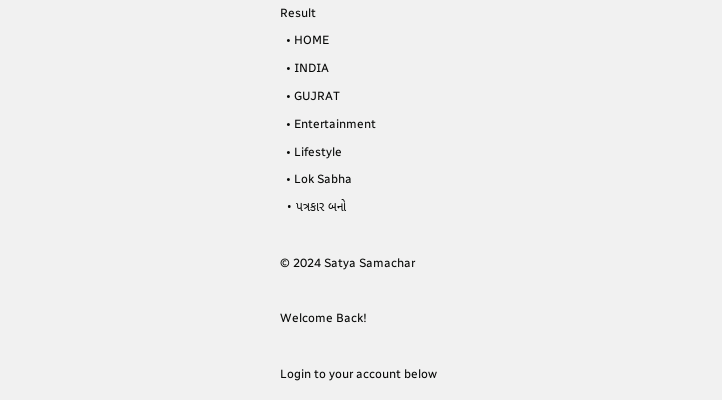Result
  • HOME
  • INDIA
  • GUJRAT
  • Entertainment
  • Lifestyle
  • Lok Sabha
  • પત્રકાર બનો

© 2024 Satya Samachar

Welcome Back!

Login to your account below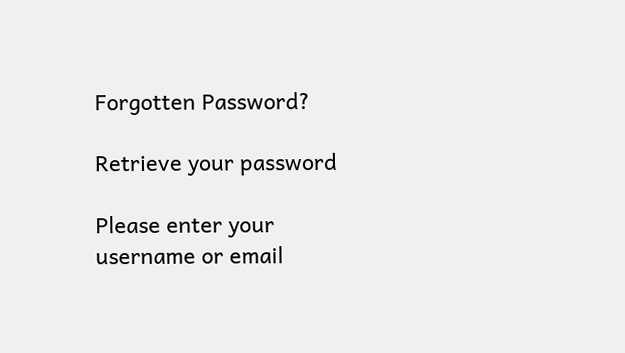Forgotten Password?

Retrieve your password

Please enter your username or email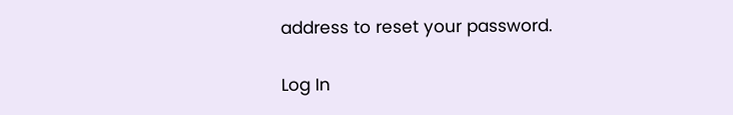address to reset your password.

Log In